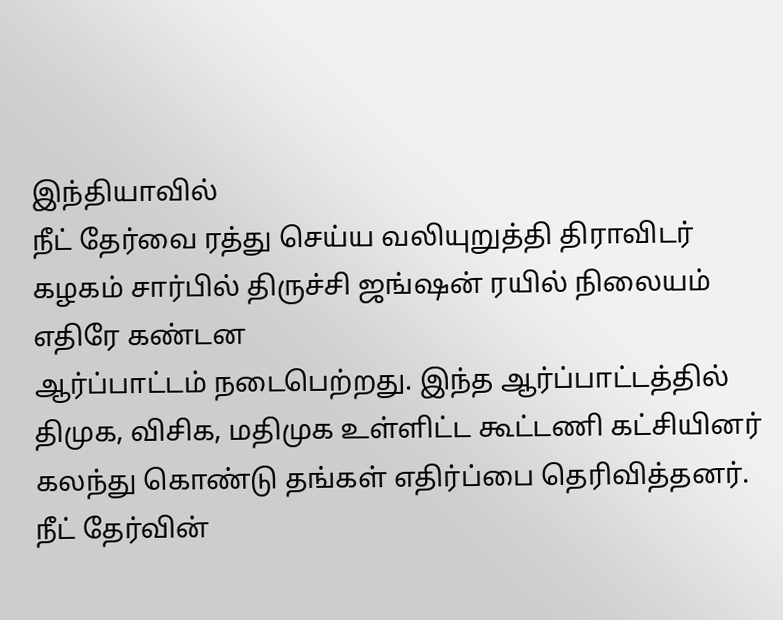இந்தியாவில்
நீட் தேர்வை ரத்து செய்ய வலியுறுத்தி திராவிடர் கழகம் சார்பில் திருச்சி ஜங்ஷன் ரயில் நிலையம் எதிரே கண்டன
ஆர்ப்பாட்டம் நடைபெற்றது. இந்த ஆர்ப்பாட்டத்தில்
திமுக, விசிக, மதிமுக உள்ளிட்ட கூட்டணி கட்சியினர் கலந்து கொண்டு தங்கள் எதிர்ப்பை தெரிவித்தனர்.
நீட் தேர்வின்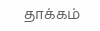தாக்கம்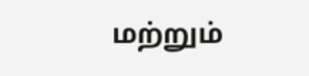மற்றும்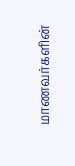மாணவர்களின்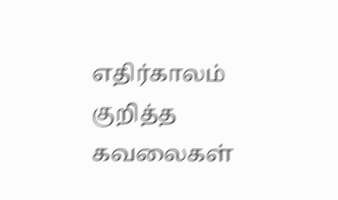எதிர்காலம் குறித்த கவலைகள்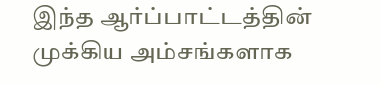இந்த ஆர்ப்பாட்டத்தின் முக்கிய அம்சங்களாக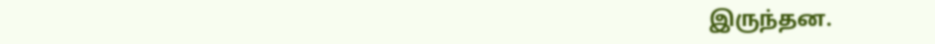இருந்தன.